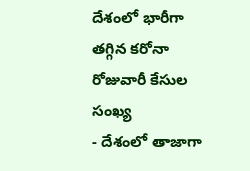దేశంలో భారీగా తగ్గిన కరోనా రోజువారీ కేసుల సంఖ్య
- దేశంలో తాజాగా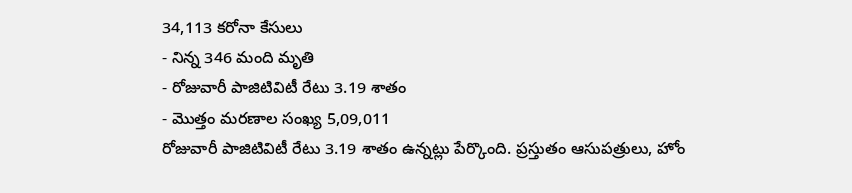34,113 కరోనా కేసులు
- నిన్న 346 మంది మృతి
- రోజువారీ పాజిటివిటీ రేటు 3.19 శాతం
- మొత్తం మరణాల సంఖ్య 5,09,011
రోజువారీ పాజిటివిటీ రేటు 3.19 శాతం ఉన్నట్లు పేర్కొంది. ప్రస్తుతం ఆసుపత్రులు, హోం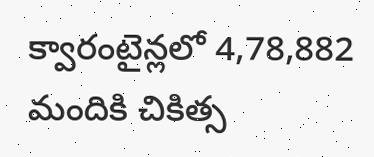క్వారంటైన్లలో 4,78,882 మందికి చికిత్స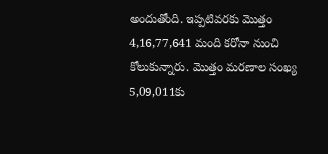అందుతోంది. ఇప్పటివరకు మొత్తం 4,16,77,641 మంది కరోనా నుంచి కోలుకున్నారు. మొత్తం మరణాల సంఖ్య 5,09,011కు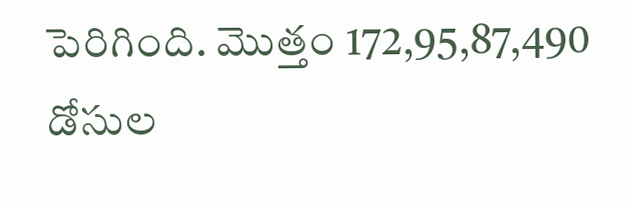పెరిగింది. మొత్తం 172,95,87,490 డోసుల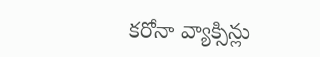కరోనా వ్యాక్సిన్లు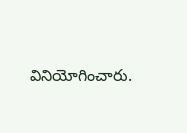వినియోగించారు.